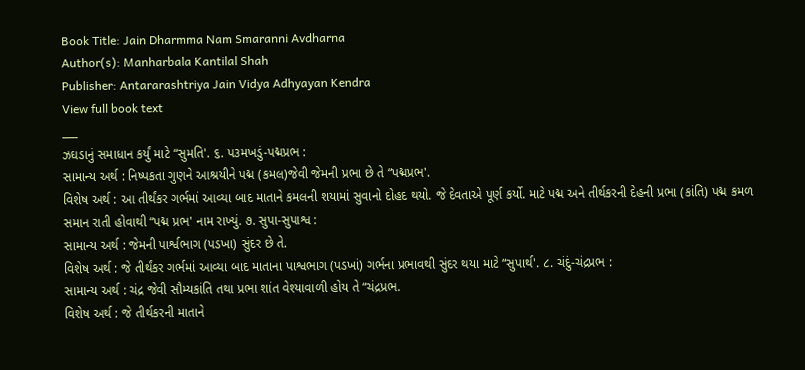Book Title: Jain Dharmma Nam Smaranni Avdharna
Author(s): Manharbala Kantilal Shah
Publisher: Antararashtriya Jain Vidya Adhyayan Kendra
View full book text
___
ઝઘડાનું સમાધાન કર્યું માટે “સુમતિ'. ૬. પ૩મખડું-પદ્મપ્રભ :
સામાન્ય અર્થ : નિષ્પકતા ગુણને આશ્રયીને પદ્મ (કમલ)જેવી જેમની પ્રભા છે તે “પદ્મપ્રભ'.
વિશેષ અર્થ : આ તીર્થંકર ગર્ભમાં આવ્યા બાદ માતાને કમલની શયામાં સુવાનો દોહદ થયો. જે દેવતાએ પૂર્ણ કર્યો. માટે પદ્મ અને તીર્થકરની દેહની પ્રભા (કાંતિ) પદ્મ કમળ સમાન રાતી હોવાથી “પદ્મ પ્રભ' નામ રાખ્યું. ૭. સુપા-સુપાશ્વ :
સામાન્ય અર્થ : જેમની પાર્શ્વભાગ (પડખા) સુંદર છે તે.
વિશેષ અર્થ : જે તીર્થંકર ગર્ભમાં આવ્યા બાદ માતાના પાશ્વભાગ (પડખાં) ગર્ભના પ્રભાવથી સુંદર થયા માટે “સુપાર્થ'. ૮. ચંદું-ચંદ્રપ્રભ :
સામાન્ય અર્થ : ચંદ્ર જેવી સૌમ્યકાંતિ તથા પ્રભા શાંત વેશ્યાવાળી હોય તે “ચંદ્રપ્રભ.
વિશેષ અર્થ : જે તીર્થકરની માતાને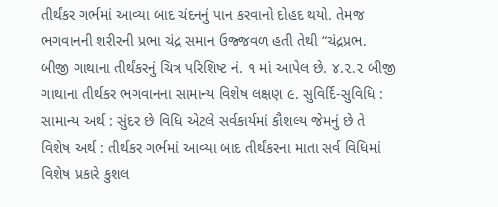તીર્થંકર ગર્ભમાં આવ્યા બાદ ચંદનનું પાન કરવાનો દોહદ થયો. તેમજ ભગવાનની શરીરની પ્રભા ચંદ્ર સમાન ઉજ્જવળ હતી તેથી “ચંદ્રપ્રભ.
બીજી ગાથાના તીર્થંકરનું ચિત્ર પરિશિષ્ટ નં. ૧ માં આપેલ છે. ૪.૨.૨ બીજી ગાથાના તીર્થકર ભગવાનના સામાન્ય વિશેષ લક્ષણ ૯. સુવિર્દિ-સુવિધિ :
સામાન્ય અર્થ : સુંદર છે વિધિ એટલે સર્વકાર્યમાં કૌશલ્ય જેમનું છે તે
વિશેષ અર્થ : તીર્થકર ગર્ભમાં આવ્યા બાદ તીર્થંકરના માતા સર્વ વિધિમાં વિશેષ પ્રકારે કુશલ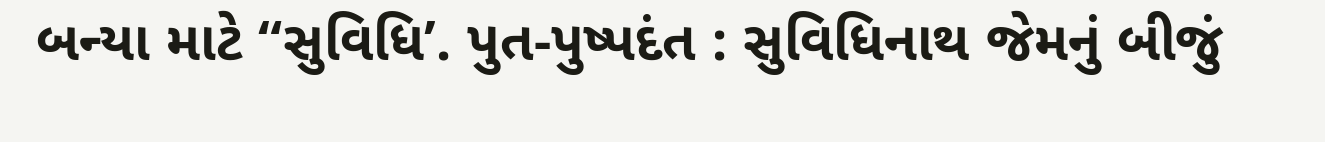બન્યા માટે “સુવિધિ’. પુત-પુષ્પદંત : સુવિધિનાથ જેમનું બીજું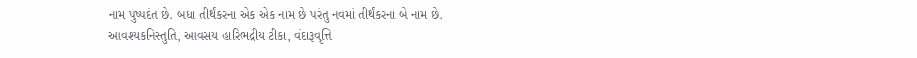નામ પુષ્પદંત છે. બધા તીર્થંકરના એક એક નામ છે પરંતુ નવમાં તીર્થંકરના બે નામ છે.
આવશ્યકનિસ્તુતિ, આવસય હારિભદ્રીય ટીકા, વંદારૂવૃત્તિ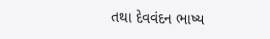તથા દેવવંદન ભાષ્ય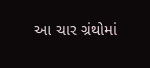આ ચાર ગ્રંથોમાં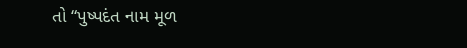તો “પુષ્પદંત નામ મૂળ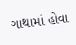ગાથામાં હોવા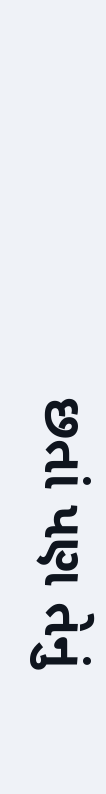છતાં પણ તેનું